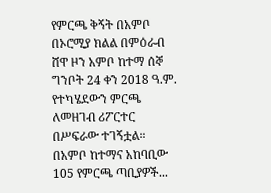የምርጫ ቅኝት በአምቦ
በኦሮሚያ ክልል በምዕራብ ሸዋ ዞን አምቦ ከተማ ሰኞ ግንቦት 24 ቀን 2018 ዓ.ም. የተካሄደውን ምርጫ ለመዘገብ ሪፖርተር በሥፍራው ተገኝቷል። በአምቦ ከተማና አከባቢው 105 የምርጫ ጣቢያዎች...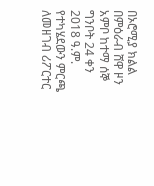በኦሮሚያ ክልል በምዕራብ ሸዋ ዞን አምቦ ከተማ ሰኞ ግንቦት 24 ቀን 2018 ዓ.ም. የተካሄደውን ምርጫ ለመዘገብ ሪፖርተር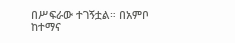በሥፍራው ተገኝቷል። በአምቦ ከተማና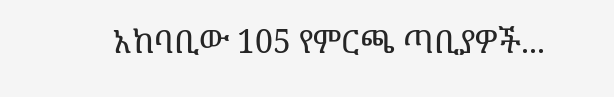አከባቢው 105 የምርጫ ጣቢያዎች...